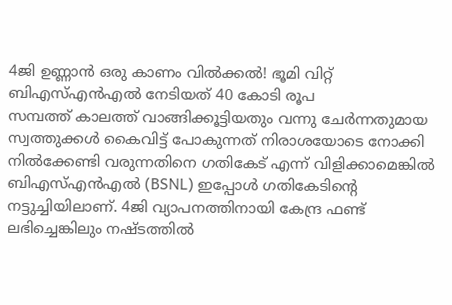4ജി ഉണ്ണാൻ ഒരു കാണം വിൽക്കൽ! ഭൂമി വിറ്റ് ബിഎസ്എൻഎൽ നേടിയത് 40 കോടി രൂപ
സമ്പത്ത് കാലത്ത് വാങ്ങിക്കൂട്ടിയതും വന്നു ചേർന്നതുമായ സ്വത്തുക്കൾ കൈവിട്ട് പോകുന്നത് നിരാശയോടെ നോക്കി നിൽക്കേണ്ടി വരുന്നതിനെ ഗതികേട് എന്ന് വിളിക്കാമെങ്കിൽ ബിഎസ്എൻഎൽ (BSNL) ഇപ്പോൾ ഗതികേടിന്റെ നട്ടുച്ചിയിലാണ്. 4ജി വ്യാപനത്തിനായി കേന്ദ്ര ഫണ്ട് ലഭിച്ചെങ്കിലും നഷ്ടത്തിൽ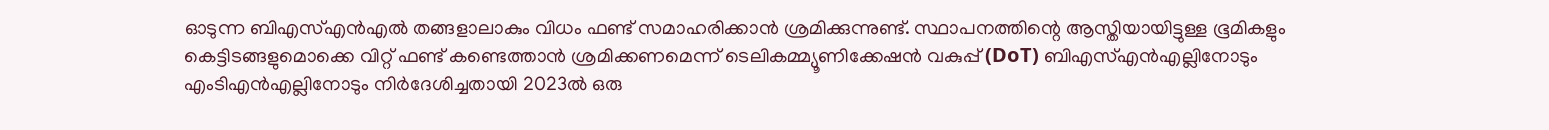ഓടുന്ന ബിഎസ്എൻഎൽ തങ്ങളാലാകും വിധം ഫണ്ട് സമാഹരിക്കാൻ ശ്രമിക്കുന്നുണ്ട്. സ്ഥാപനത്തിന്റെ ആസ്തിയായിട്ടുള്ള ഭൂമികളും കെട്ടിടങ്ങളുമൊക്കെ വിറ്റ് ഫണ്ട് കണ്ടെത്താൻ ശ്രമിക്കണമെന്ന് ടെലികമ്മ്യൂണിക്കേഷൻ വകുപ്പ് (DoT) ബിഎസ്എൻഎല്ലിനോടും എംടിഎൻഎല്ലിനോടും നിർദേശിച്ചതായി 2023ൽ ഒരു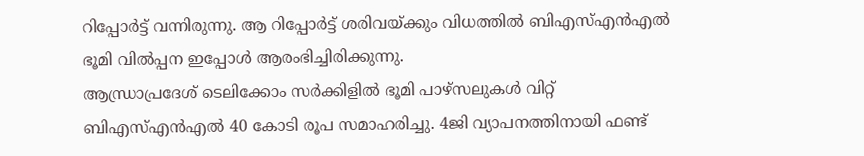റിപ്പോർട്ട് വന്നിരുന്നു. ആ റിപ്പോർട്ട് ശരിവയ്ക്കും വിധത്തിൽ ബിഎസ്എൻഎൽ ഭൂമി വിൽപ്പന ഇപ്പോൾ ആരംഭിച്ചിരിക്കുന്നു.
ആന്ധ്രാപ്രദേശ് ടെലിക്കോം സർക്കിളിൽ ഭൂമി പാഴ്സലുകൾ വിറ്റ് ബിഎസ്എൻഎൽ 40 കോടി രൂപ സമാഹരിച്ചു. 4ജി വ്യാപനത്തിനായി ഫണ്ട്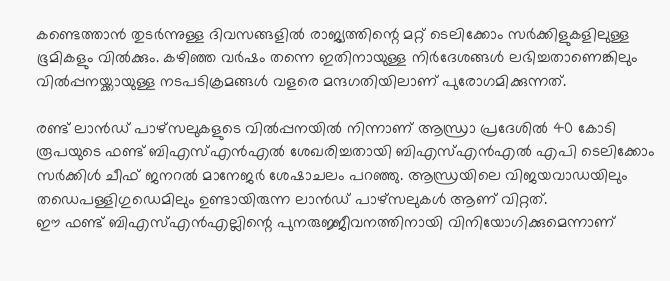കണ്ടെത്താൻ തുടർന്നുള്ള ദിവസങ്ങളിൽ രാജ്യത്തിന്റെ മറ്റ് ടെലിക്കോം സർക്കിളുകളിലുള്ള ഭൂമികളും വിൽക്കും. കഴിഞ്ഞ വർഷം തന്നെ ഇതിനായുള്ള നിർദേശങ്ങൾ ലഭിച്ചതാണെങ്കിലും വിൽപ്പനയ്ക്കായുള്ള നടപടിക്രമങ്ങൾ വളരെ മന്ദഗതിയിലാണ് പുരോഗമിക്കുന്നത്.

രണ്ട് ലാൻഡ് പാഴ്സലുകളുടെ വിൽപ്പനയിൽ നിന്നാണ് ആന്ധ്രാ പ്രദേശിൽ 40 കോടി രൂപയുടെ ഫണ്ട് ബിഎസ്എൻഎൽ ശേഖരിച്ചതായി ബിഎസ്എൻഎൽ എപി ടെലിക്കോം സർക്കിൾ ചീഫ് ജനറൽ മാനേജർ ശേഷാചലം പറഞ്ഞു. ആന്ധ്രയിലെ വിജയവാഡയിലും തഡെപള്ളിഗുഡെമിലും ഉണ്ടായിരുന്ന ലാൻഡ് പാഴ്സലുകൾ ആണ് വിറ്റത്.
ഈ ഫണ്ട് ബിഎസ്എൻഎല്ലിന്റെ പുനരുജ്ജീവനത്തിനായി വിനിയോഗിക്കുമെന്നാണ്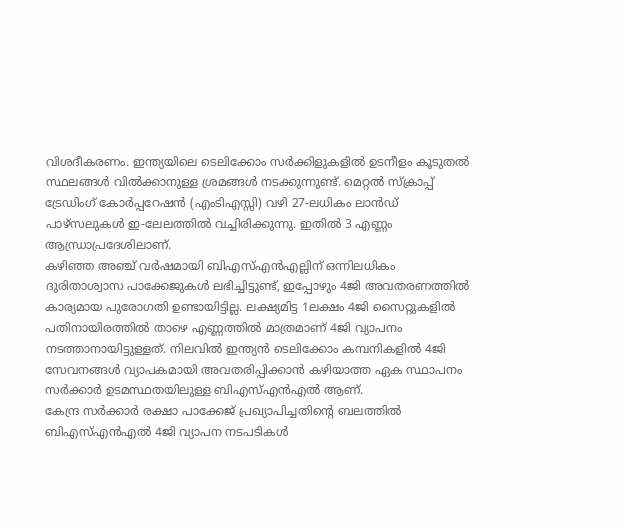വിശദീകരണം. ഇന്ത്യയിലെ ടെലിക്കോം സർക്കിളുകളിൽ ഉടനീളം കൂടുതൽ സ്ഥലങ്ങൾ വിൽക്കാനുള്ള ശ്രമങ്ങൾ നടക്കുന്നുണ്ട്. മെറ്റൽ സ്ക്രാപ്പ് ട്രേഡിംഗ് കോർപ്പറേഷൻ (എംടിഎസ്സി) വഴി 27-ലധികം ലാൻഡ് പാഴ്സലുകൾ ഇ-ലേലത്തിൽ വച്ചിരിക്കുന്നു. ഇതിൽ 3 എണ്ണം ആന്ധ്രാപ്രദേശിലാണ്.
കഴിഞ്ഞ അഞ്ച് വർഷമായി ബിഎസ്എൻഎല്ലിന് ഒന്നിലധികം ദുരിതാശ്വാസ പാക്കേജുകൾ ലഭിച്ചിട്ടുണ്ട്, ഇപ്പോഴും 4ജി അവതരണത്തിൽ കാര്യമായ പുരോഗതി ഉണ്ടായിട്ടില്ല. ലക്ഷ്യമിട്ട 1ലക്ഷം 4ജി സൈറ്റുകളിൽ പതിനായിരത്തിൽ താഴെ എണ്ണത്തിൽ മാത്രമാണ് 4ജി വ്യാപനം നടത്താനായിട്ടുള്ളത്. നിലവിൽ ഇന്ത്യൻ ടെലിക്കോം കമ്പനികളിൽ 4ജി സേവനങ്ങൾ വ്യാപകമായി അവതരിപ്പിക്കാൻ കഴിയാത്ത ഏക സ്ഥാപനം സർക്കാർ ഉടമസ്ഥതയിലുള്ള ബിഎസ്എൻഎൽ ആണ്.
കേന്ദ്ര സർക്കാർ രക്ഷാ പാക്കേജ് പ്രഖ്യാപിച്ചതിന്റെ ബലത്തിൽ ബിഎസ്എൻഎൽ 4ജി വ്യാപന നടപടികൾ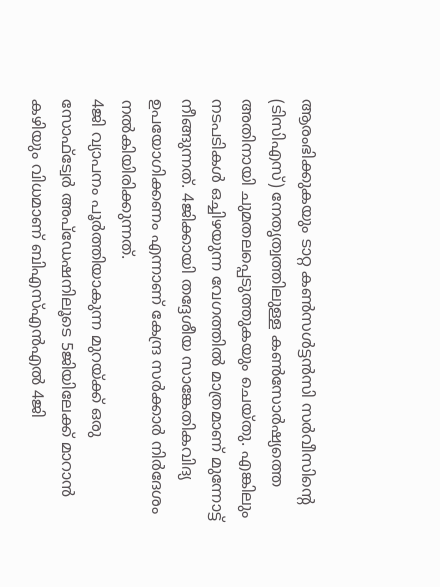ആരംഭിക്കുകയും ടാറ്റ കൺസൾട്ടൻസി സർവീസിന്റെ (ടിസിഎസ്) നേതൃത്വത്തിലുള്ള കൺസോർഷ്യത്തെ അതിനായി ചുമതലപ്പെടുത്തുകയും ചെയ്തു. എങ്കിലും നടപടികൾ ഒച്ചിഴയുന്ന വേഗത്തിൽ മാത്രമാണ് മുന്നോട്ട് നീങ്ങുന്നത്. 4ജിക്കായി തദ്ദേശീയ സാങ്കേതികവിദ്യ ഉപയോഗിക്കണം എന്നാണ് കേന്ദ്ര സർക്കാർ നിർദേശം നൽകിയിരിക്കുന്നത്.
4ജി വ്യാപനം പൂർത്തിയാകുന്ന മുറയ്ക്ക് ഒരു സോഫ്ട്വേർ അപ്ഡേഷനിലൂടെ 5ജിയിലേക്ക് മാറാൻ കഴിയും വിധമാണ് ബിഎസ്എൻഎൽ 4ജി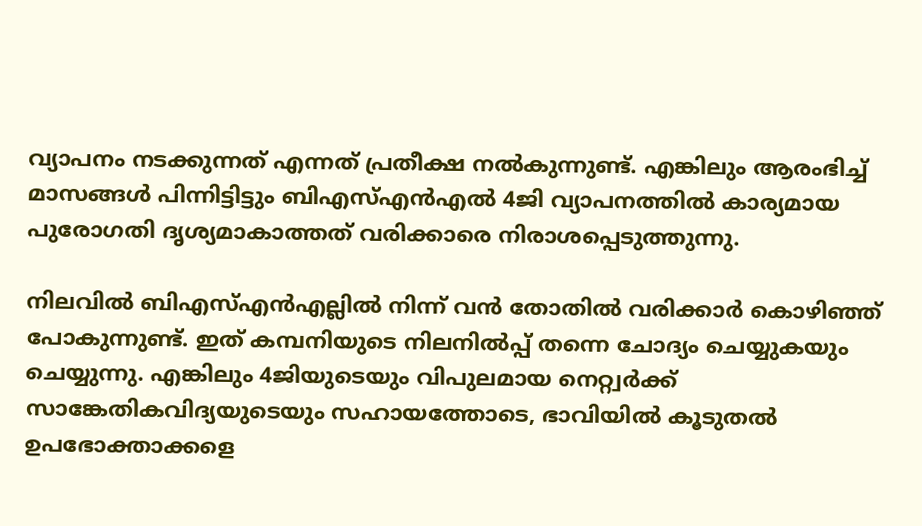വ്യാപനം നടക്കുന്നത് എന്നത് പ്രതീക്ഷ നൽകുന്നുണ്ട്. എങ്കിലും ആരംഭിച്ച് മാസങ്ങൾ പിന്നിട്ടിട്ടും ബിഎസ്എൻഎൽ 4ജി വ്യാപനത്തിൽ കാര്യമായ പുരോഗതി ദൃശ്യമാകാത്തത് വരിക്കാരെ നിരാശപ്പെടുത്തുന്നു.

നിലവിൽ ബിഎസ്എൻഎല്ലിൽ നിന്ന് വൻ തോതിൽ വരിക്കാർ കൊഴിഞ്ഞ് പോകുന്നുണ്ട്. ഇത് കമ്പനിയുടെ നിലനിൽപ്പ് തന്നെ ചോദ്യം ചെയ്യുകയും ചെയ്യുന്നു. എങ്കിലും 4ജിയുടെയും വിപുലമായ നെറ്റ്വർക്ക് സാങ്കേതികവിദ്യയുടെയും സഹായത്തോടെ, ഭാവിയിൽ കൂടുതൽ ഉപഭോക്താക്കളെ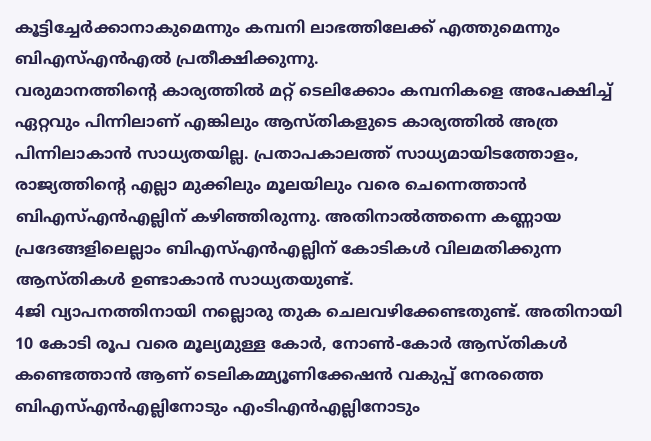കൂട്ടിച്ചേർക്കാനാകുമെന്നും കമ്പനി ലാഭത്തിലേക്ക് എത്തുമെന്നും ബിഎസ്എൻഎൽ പ്രതീക്ഷിക്കുന്നു.
വരുമാനത്തിന്റെ കാര്യത്തിൽ മറ്റ് ടെലിക്കോം കമ്പനികളെ അപേക്ഷിച്ച് ഏറ്റവും പിന്നിലാണ് എങ്കിലും ആസ്തികളുടെ കാര്യത്തിൽ അത്ര പിന്നിലാകാൻ സാധ്യതയില്ല. പ്രതാപകാലത്ത് സാധ്യമായിടത്തോളം, രാജ്യത്തിന്റെ എല്ലാ മുക്കിലും മൂലയിലും വരെ ചെന്നെത്താൻ ബിഎസ്എൻഎല്ലിന് കഴിഞ്ഞിരുന്നു. അതിനാൽത്തന്നെ കണ്ണായ പ്രദേങ്ങളിലെല്ലാം ബിഎസ്എൻഎല്ലിന് കോടികൾ വിലമതിക്കുന്ന ആസ്തികൾ ഉണ്ടാകാൻ സാധ്യതയുണ്ട്.
4ജി വ്യാപനത്തിനായി നല്ലൊരു തുക ചെലവഴിക്കേണ്ടതുണ്ട്. അതിനായി 10 കോടി രൂപ വരെ മൂല്യമുള്ള കോർ, നോൺ-കോർ ആസ്തികൾ കണ്ടെത്താൻ ആണ് ടെലികമ്മ്യൂണിക്കേഷൻ വകുപ്പ് നേരത്തെ ബിഎസ്എൻഎല്ലിനോടും എംടിഎൻഎല്ലിനോടും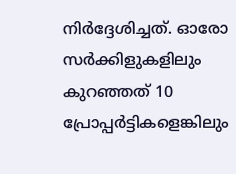നിർദ്ദേശിച്ചത്. ഓരോ സർക്കിളുകളിലും കുറഞ്ഞത് 10 പ്രോപ്പർട്ടികളെങ്കിലും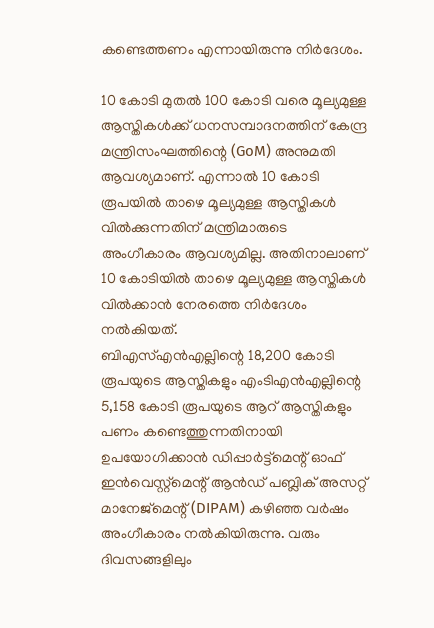കണ്ടെത്തണം എന്നായിരുന്നു നിർദേശം.

10 കോടി മുതൽ 100 കോടി വരെ മൂല്യമുള്ള ആസ്തികൾക്ക് ധനസമ്പാദനത്തിന് കേന്ദ്ര മന്ത്രിസംഘത്തിന്റെ (GoM) അനുമതി ആവശ്യമാണ്. എന്നാൽ 10 കോടി രൂപയിൽ താഴെ മൂല്യമുള്ള ആസ്തികൾ വിൽക്കുന്നതിന് മന്ത്രിമാരുടെ അംഗീകാരം ആവശ്യമില്ല. അതിനാലാണ് 10 കോടിയിൽ താഴെ മൂല്യമുള്ള ആസ്തികൾ വിൽക്കാൻ നേരത്തെ നിർദേശം നൽകിയത്.
ബിഎസ്എൻഎല്ലിന്റെ 18,200 കോടി രൂപയുടെ ആസ്തികളും എംടിഎൻഎല്ലിന്റെ 5,158 കോടി രൂപയുടെ ആറ് ആസ്തികളും പണം കണ്ടെത്തുന്നതിനായി ഉപയോഗിക്കാൻ ഡിപ്പാർട്ട്മെന്റ് ഓഫ് ഇൻവെസ്റ്റ്മെന്റ് ആൻഡ് പബ്ലിക് അസറ്റ് മാനേജ്മെന്റ്(DIPAM) കഴിഞ്ഞ വർഷം അംഗീകാരം നൽകിയിരുന്നു. വരും ദിവസങ്ങളിലും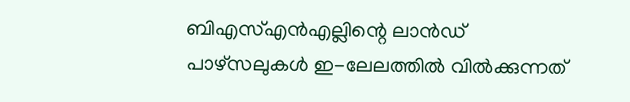ബിഎസ്എൻഎല്ലിന്റെ ലാൻഡ് പാഴ്സലുകൾ ഇ-ലേലത്തിൽ വിൽക്കുന്നത്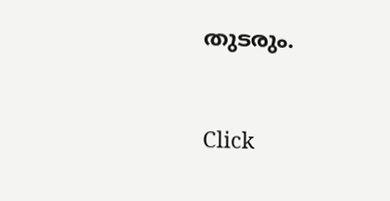തുടരും.


Click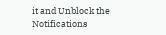it and Unblock the Notifications